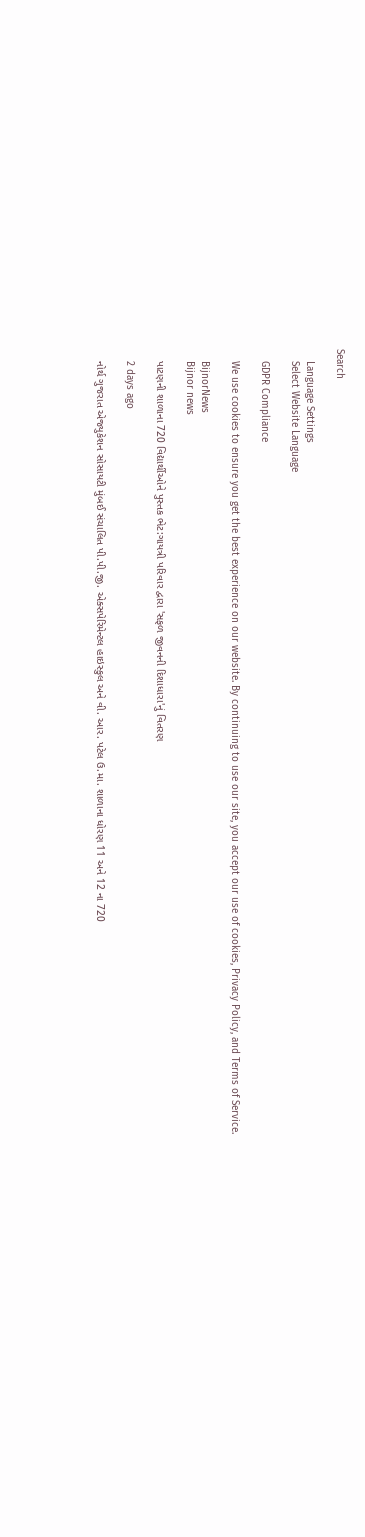Search

    Language Settings
    Select Website Language

    GDPR Compliance

    We use cookies to ensure you get the best experience on our website. By continuing to use our site, you accept our use of cookies, Privacy Policy, and Terms of Service.

    BijnorNews
    Bijnor news

    પાટણની શાળાના 720 વિદ્યાર્થીઓને પુસ્તક ભેટ:ગાયત્રી પરિવાર દ્વારા 'સફળ જીવનની દિશાધારા'નું વિતરણ

    2 days ago

    નોર્થ ગુજરાત એજ્યુકેશન સોસાયટી મુંબઈ સંચાલિત પી.પી.જી. એક્સપેરિમેન્ટલ હાઇસ્કુલ અને વી. આર. પટેલ ઉ.મા. શાળાના ધોરણ 11 અને 12 ના 720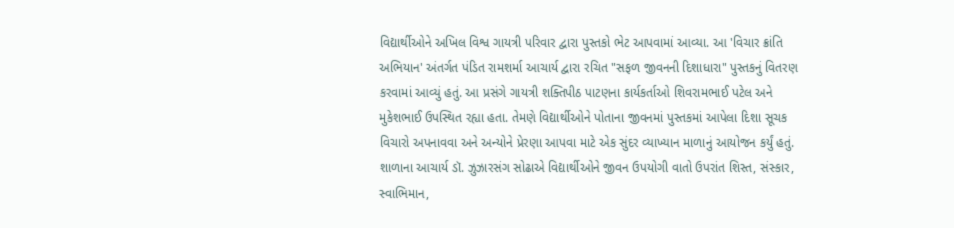વિદ્યાર્થીઓને અખિલ વિશ્વ ગાયત્રી પરિવાર દ્વારા પુસ્તકો ભેટ આપવામાં આવ્યા. આ 'વિચાર ક્રાંતિ અભિયાન' અંતર્ગત પંડિત રામશર્મા આચાર્ય દ્વારા રચિત "સફળ જીવનની દિશાધારા" પુસ્તકનું વિતરણ કરવામાં આવ્યું હતું. આ પ્રસંગે ગાયત્રી શક્તિપીઠ પાટણના કાર્યકર્તાઓ શિવરામભાઈ પટેલ અને મુકેશભાઈ ઉપસ્થિત રહ્યા હતા. તેમણે વિદ્યાર્થીઓને પોતાના જીવનમાં પુસ્તકમાં આપેલા દિશા સૂચક વિચારો અપનાવવા અને અન્યોને પ્રેરણા આપવા માટે એક સુંદર વ્યાખ્યાન માળાનું આયોજન કર્યું હતું. શાળાના આચાર્ય ડૉ. ઝુઝારસંગ સોઢાએ વિદ્યાર્થીઓને જીવન ઉપયોગી વાતો ઉપરાંત શિસ્ત, સંસ્કાર, સ્વાભિમાન,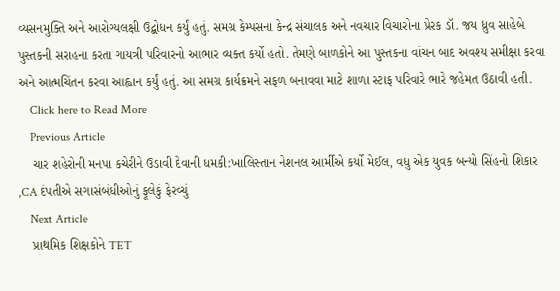વ્યસનમુક્તિ અને આરોગ્યલક્ષી ઉદ્બોધન કર્યું હતું. સમગ્ર કેમ્પસના કેન્દ્ર સંચાલક અને નવચાર વિચારોના પ્રેરક ડૉ. જય ધ્રુવ સાહેબે પુસ્તકની સરાહના કરતા ગાયત્રી પરિવારનો આભાર વ્યક્ત કર્યો હતો. તેમણે બાળકોને આ પુસ્તકના વાંચન બાદ અવશ્ય સમીક્ષા કરવા અને આત્મચિંતન કરવા આહ્વાન કર્યું હતું. આ સમગ્ર કાર્યક્રમને સફળ બનાવવા માટે શાળા સ્ટાફ પરિવારે ભારે જહેમત ઉઠાવી હતી.
    Click here to Read More
    Previous Article
    ચાર શહેરોની મનપા કચેરીને ઉડાવી દેવાની ધમકી:ખાલિસ્તાન નેશનલ આર્મીએ કર્યો મેઈલ, વધુ એક યુવક બન્યો સિંહનો શિકાર ,CA દંપતીએ સગાસંબંધીઓનું ફૂલેકું ફેરવ્ચું
    Next Article
    પ્રાથમિક શિક્ષકોને TET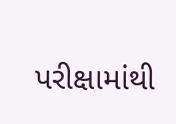પરીક્ષામાંથી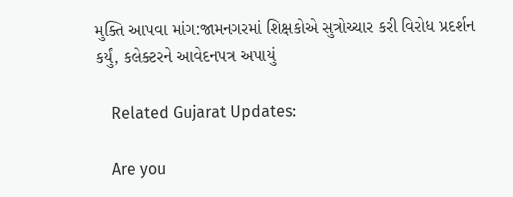મુક્તિ આપવા માંગ:જામનગરમાં શિક્ષકોએ સુત્રોચ્ચાર કરી વિરોધ પ્રદર્શન કર્યું, કલેક્ટરને આવેદનપત્ર અપાયું

    Related Gujarat Updates:

    Are you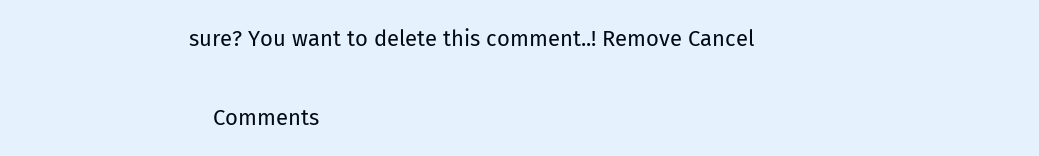sure? You want to delete this comment..! Remove Cancel

    Comments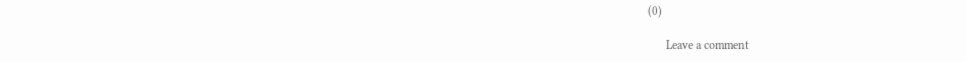(0)

      Leave a comment